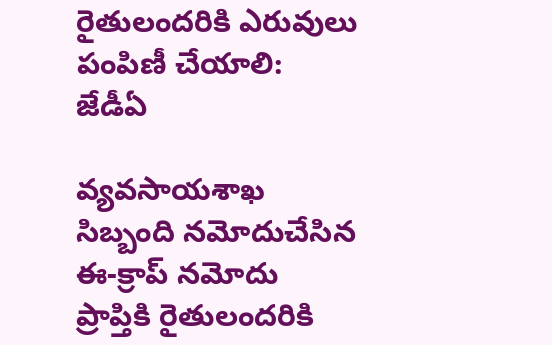రైతులందరికి ఎరువులు పంపిణీ చేయాలి: జేడీఏ

వ్యవసాయశాఖ సిబ్బంది నమోదుచేసిన ఈ-క్రాప్‌ నమోదు ప్రాప్తికి రైతులందరికి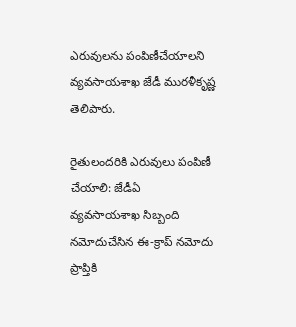ఎరువులను పంపిణీచేయాలని వ్యవసాయశాఖ జేడీ మురళీకృష్ణ తెలిపారు.

రైతులందరికి ఎరువులు పంపిణీ చేయాలి: జేడీఏ
వ్యవసాయశాఖ సిబ్బంది నమోదుచేసిన ఈ-క్రాప్‌ నమోదు ప్రాప్తికి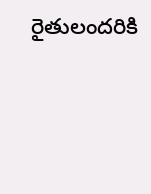రైతులందరికి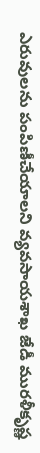ఎరువులను పంపిణీచేయాలని వ్యవసాయశాఖ జేడీ మురళీకృష్ణ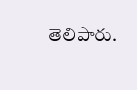తెలిపారు.